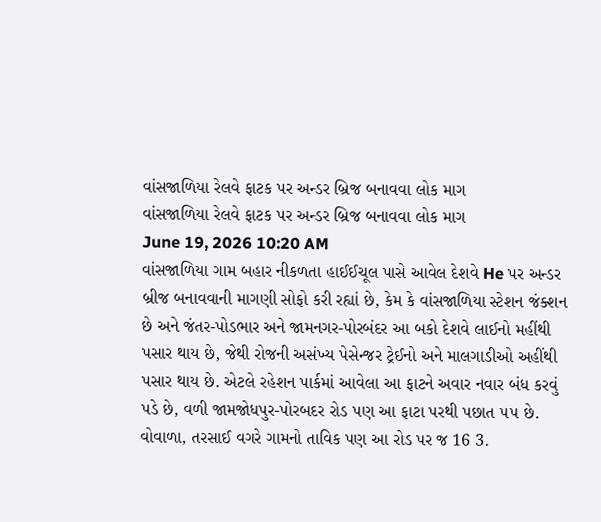વાંસજાળિયા રેલવે ફાટક પર અન્ડર બ્રિજ બનાવવા લોક માગ
વાંસજાળિયા રેલવે ફાટક પર અન્ડર બ્રિજ બનાવવા લોક માગ
June 19, 2026 10:20 AM
વાંસજાળિયા ગામ બહાર નીકળતા હાઈઈચૂલ પાસે આવેલ દેશવે He પર અન્ડર બ્રીજ બનાવવાની માગણી સોફો કરી રહ્યાં છે, કેમ કે વાંસજાળિયા સ્ટેશન જંક્શન છે અને જંતર-પોડભાર અને જામનગર-પોરબંદર આ બકો દેશવે લાઈનો મહીંથી પસાર થાય છે, જેથી રોજની અસંખ્ય પેસેન્જર ટ્રેઈનો અને માલગાડીઓ અહીંથી પસાર થાય છે. એટલે રહેશન પાર્કમાં આવેલા આ ફાટને અવાર નવાર બંધ કરવું પડે છે, વળી જામજોધપુર-પોરબદર રોડ પણ આ ફાટા પરથી પછાત ૫૫ છે. વોવાળા, તરસાઈ વગરે ગામનો તાવિક પણ આ રોડ પર જ 16 3.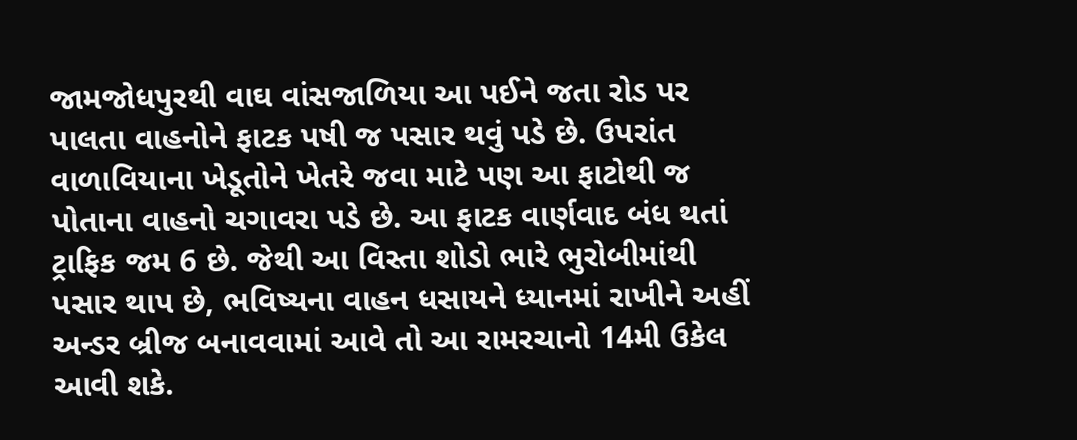જામજોધપુરથી વાઘ વાંસજાળિયા આ પઈને જતા રોડ પર પાલતા વાહનોને ફાટક પષી જ પસાર થવું પડે છે. ઉપરાંત વાળાવિયાના ખેડૂતોને ખેતરે જવા માટે પણ આ ફાટોથી જ પોતાના વાહનો ચગાવરા પડે છે. આ ફાટક વાર્ણવાદ બંધ થતાં ટ્રાફિક જમ 6 છે. જેથી આ વિસ્તા શોડો ભારે ભુરોબીમાંથી પસાર થાપ છે, ભવિષ્યના વાહન ધસાયને ધ્યાનમાં રાખીને અહીં અન્ડર બ્રીજ બનાવવામાં આવે તો આ રામરચાનો 14મી ઉકેલ આવી શકે.